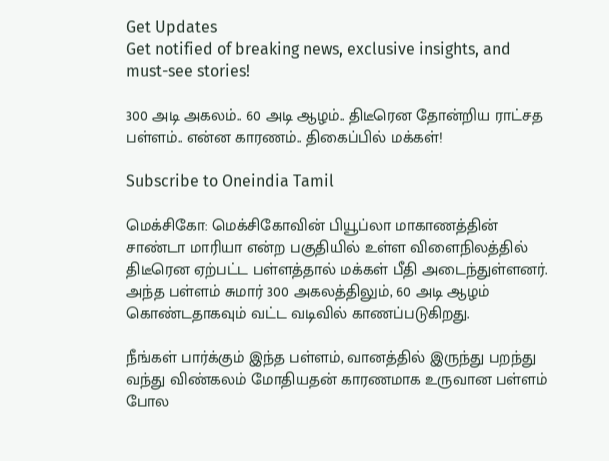Get Updates
Get notified of breaking news, exclusive insights, and must-see stories!

300 அடி அகலம்.. 60 அடி ஆழம்.. திடீரென தோன்றிய ராட்சத பள்ளம்.. என்ன காரணம்.. திகைப்பில் மக்கள்!

Subscribe to Oneindia Tamil

மெக்சிகோ: மெக்சிகோவின் பியூப்லா மாகாணத்தின் சாண்டா மாரியா என்ற பகுதியில் உள்ள விளைநிலத்தில் திடீரென ஏற்பட்ட பள்ளத்தால் மக்கள் பீதி அடைந்துள்ளனர். அந்த பள்ளம் சுமார் 300 அகலத்திலும், 60 அடி ஆழம் கொண்டதாகவும் வட்ட வடிவில் காணப்படுகிறது.

நீங்கள் பார்க்கும் இந்த பள்ளம், வானத்தில் இருந்து பறந்து வந்து விண்கலம் மோதியதன் காரணமாக உருவான பள்ளம் போல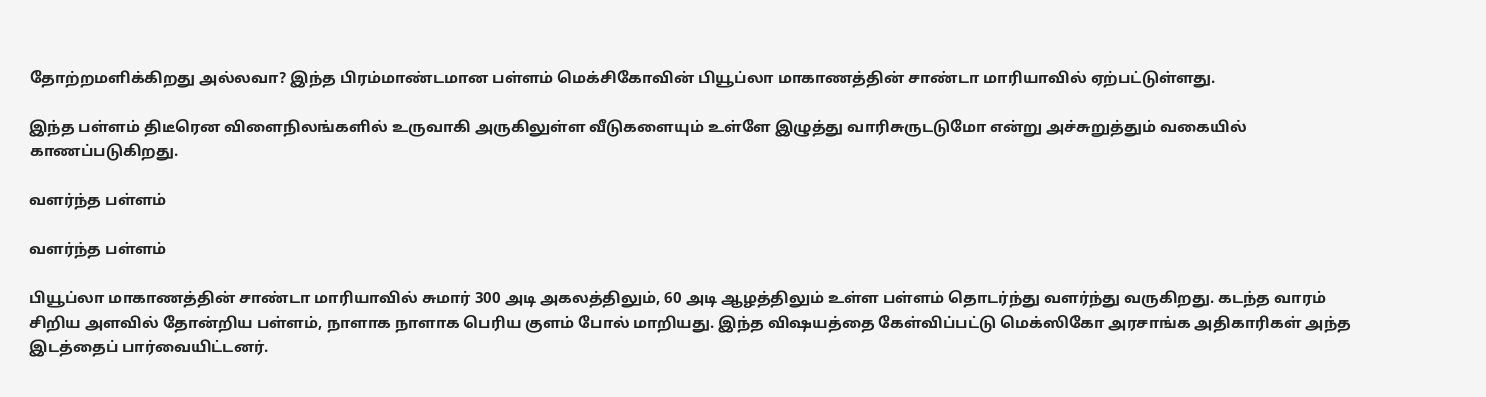தோற்றமளிக்கிறது அல்லவா? இந்த பிரம்மாண்டமான பள்ளம் மெக்சிகோவின் பியூப்லா மாகாணத்தின் சாண்டா மாரியாவில் ஏற்பட்டுள்ளது.

இந்த பள்ளம் திடீரென விளைநிலங்களில் உருவாகி அருகிலுள்ள வீடுகளையும் உள்ளே இழுத்து வாரிசுருடடுமோ என்று அச்சுறுத்தும் வகையில் காணப்படுகிறது.

வளர்ந்த பள்ளம்

வளர்ந்த பள்ளம்

பியூப்லா மாகாணத்தின் சாண்டா மாரியாவில் சுமார் 300 அடி அகலத்திலும், 60 அடி ஆழத்திலும் உள்ள பள்ளம் தொடர்ந்து வளர்ந்து வருகிறது. கடந்த வாரம் சிறிய அளவில் தோன்றிய பள்ளம், நாளாக நாளாக பெரிய குளம் போல் மாறியது. இந்த விஷயத்தை கேள்விப்பட்டு மெக்ஸிகோ அரசாங்க அதிகாரிகள் அந்த இடத்தைப் பார்வையிட்டனர்.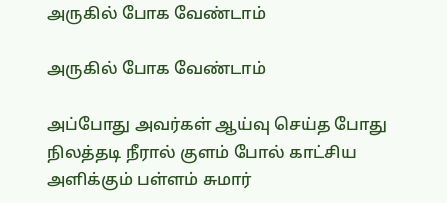அருகில் போக வேண்டாம்

அருகில் போக வேண்டாம்

அப்போது அவர்கள் ஆய்வு செய்த போது நிலத்தடி நீரால் குளம் போல் காட்சிய அளிக்கும் பள்ளம் சுமார்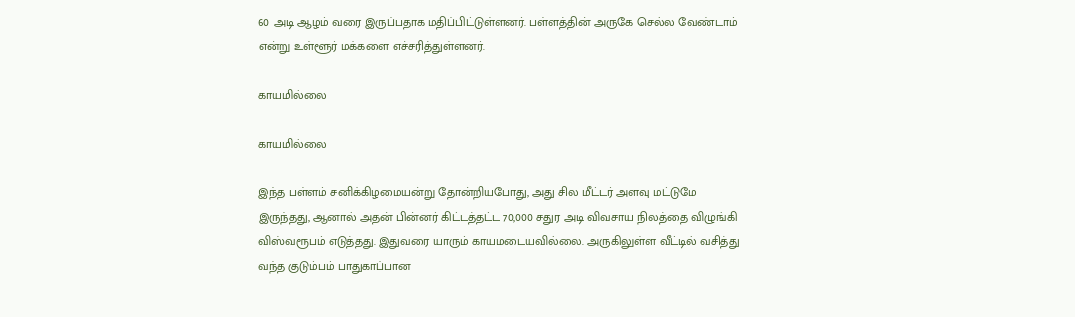60 அடி ஆழம் வரை இருப்பதாக மதிப்பிட்டுள்ளனர். பள்ளத்தின் அருகே செல்ல வேண்டாம் என்று உள்ளூர் மக்களை எச்சரித்துள்ளனர்.

காயமில்லை

காயமில்லை

இந்த பள்ளம் சனிக்கிழமையன்று தோன்றியபோது, அது சில மீட்டர் அளவு மட்டுமே இருந்தது, ஆனால் அதன் பின்னர் கிட்டத்தட்ட 70,000 சதுர அடி விவசாய நிலத்தை விழுங்கி விஸ்வரூபம் எடுத்தது. இதுவரை யாரும் காயமடையவில்லை. அருகிலுள்ள வீட்டில் வசித்து வந்த குடும்பம் பாதுகாப்பான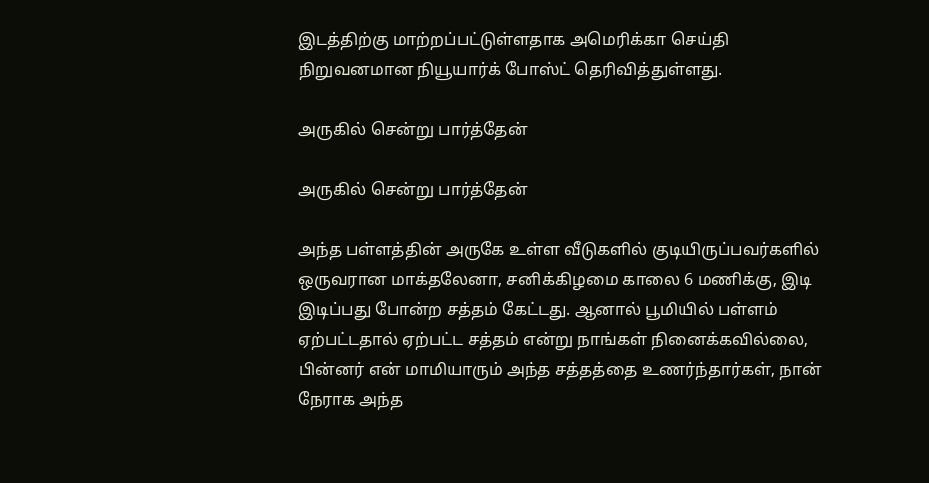இடத்திற்கு மாற்றப்பட்டுள்ளதாக அமெரிக்கா செய்தி நிறுவனமான நியூயார்க் போஸ்ட் தெரிவித்துள்ளது.

அருகில் சென்று பார்த்தேன்

அருகில் சென்று பார்த்தேன்

அந்த பள்ளத்தின் அருகே உள்ள வீடுகளில் குடியிருப்பவர்களில் ஒருவரான மாக்தலேனா, சனிக்கிழமை காலை 6 மணிக்கு, இடி இடிப்பது போன்ற சத்தம் கேட்டது. ஆனால் பூமியில் பள்ளம் ஏற்பட்டதால் ஏற்பட்ட சத்தம் என்று நாங்கள் நினைக்கவில்லை, பின்னர் என் மாமியாரும் அந்த சத்தத்தை உணர்ந்தார்கள், நான் நேராக அந்த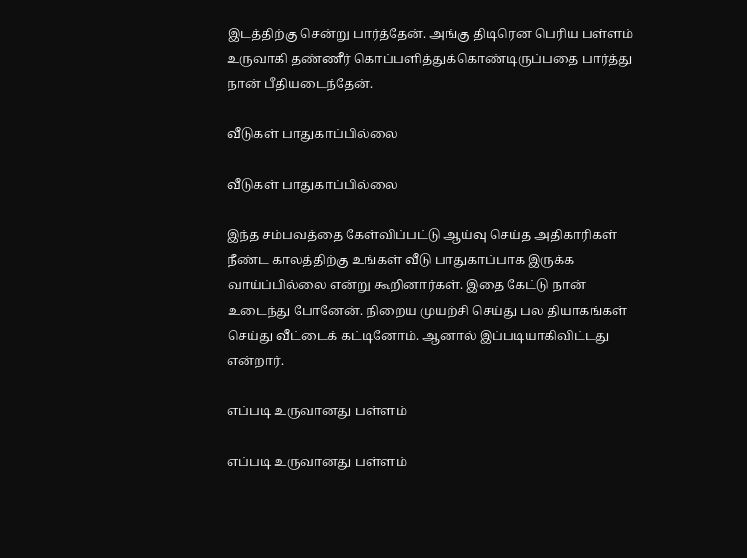இடத்திற்கு சென்று பார்த்தேன். அங்கு திடிரென பெரிய பள்ளம் உருவாகி தண்ணீர் கொப்பளித்துக்கொண்டிருப்பதை பார்த்து நான் பீதியடைந்தேன்.

வீடுகள் பாதுகாப்பில்லை

வீடுகள் பாதுகாப்பில்லை

இந்த சம்பவத்தை கேள்விப்பட்டு ஆய்வு செய்த அதிகாரிகள் நீண்ட காலத்திற்கு உங்கள் வீடு பாதுகாப்பாக இருக்க வாய்ப்பில்லை என்று கூறினார்கள். இதை கேட்டு நான் உடைந்து போனேன். நிறைய முயற்சி செய்து பல தியாகங்கள் செய்து வீட்டைக் கட்டினோம். ஆனால் இப்படியாகிவிட்டது என்றார்.

எப்படி உருவானது பள்ளம்

எப்படி உருவானது பள்ளம்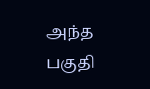அந்த பகுதி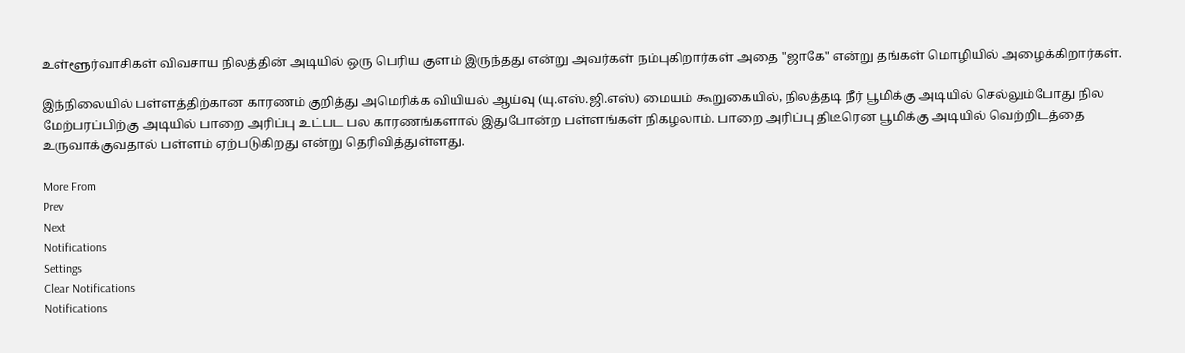உள்ளூர்வாசிகள் விவசாய நிலத்தின் அடியில் ஒரு பெரிய குளம் இருந்தது என்று அவர்கள் நம்புகிறார்கள் அதை "ஜாகே" என்று தங்கள் மொழியில் அழைக்கிறார்கள்.

இந்நிலையில் பள்ளத்திற்கான காரணம் குறித்து அமெரிக்க வியியல் ஆய்வு (யு.எஸ்.ஜி.எஸ்) மையம் கூறுகையில், நிலத்தடி நீர் பூமிக்கு அடியில் செல்லும்போது நில மேற்பரப்பிற்கு அடியில் பாறை அரிப்பு உட்பட பல காரணங்களால் இதுபோன்ற பள்ளங்கள் நிகழலாம். பாறை அரிப்பு திடீரென பூமிக்கு அடியில் வெற்றிடத்தை உருவாக்குவதால் பள்ளம் ஏற்படுகிறது என்று தெரிவித்துள்ளது.

More From
Prev
Next
Notifications
Settings
Clear Notifications
Notifications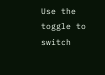Use the toggle to switch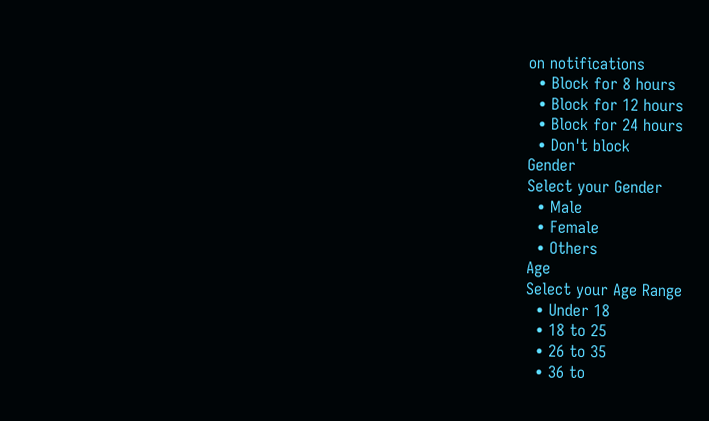on notifications
  • Block for 8 hours
  • Block for 12 hours
  • Block for 24 hours
  • Don't block
Gender
Select your Gender
  • Male
  • Female
  • Others
Age
Select your Age Range
  • Under 18
  • 18 to 25
  • 26 to 35
  • 36 to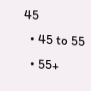45
  • 45 to 55
  • 55+